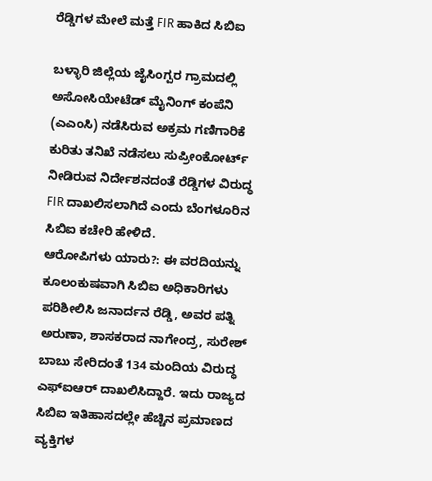ರೆಡ್ಡಿಗಳ ಮೇಲೆ ಮತ್ತೆ FIR ಹಾಕಿದ ಸಿಬಿಐ

ಬಳ್ಳಾರಿ ಜಿಲ್ಲೆಯ ಜೈಸಿಂಗ್ಪರ ಗ್ರಾಮದಲ್ಲಿ ಅಸೋಸಿಯೇಟೆಡ್ ಮೈನಿಂಗ್ ಕಂಪೆನಿ (ಎಎಂಸಿ) ನಡೆಸಿರುವ ಅಕ್ರಮ ಗಣಿಗಾರಿಕೆ ಕುರಿತು ತನಿಖೆ ನಡೆಸಲು ಸುಪ್ರೀಂಕೋರ್ಟ್ ನೀಡಿರುವ ನಿರ್ದೇಶನದಂತೆ ರೆಡ್ಡಿಗಳ ವಿರುದ್ಧ FIR ದಾಖಲಿಸಲಾಗಿದೆ ಎಂದು ಬೆಂಗಳೂರಿನ ಸಿಬಿಐ ಕಚೇರಿ ಹೇಳಿದೆ.
ಆರೋಪಿಗಳು ಯಾರು?: ಈ ವರದಿಯನ್ನು ಕೂಲಂಕುಷವಾಗಿ ಸಿಬಿಐ ಅಧಿಕಾರಿಗಳು ಪರಿಶೀಲಿಸಿ ಜನಾರ್ದನ ರೆಡ್ಡಿ, ಅವರ ಪತ್ನಿ ಅರುಣಾ, ಶಾಸಕರಾದ ನಾಗೇಂದ್ರ, ಸುರೇಶ್ ಬಾಬು ಸೇರಿದಂತೆ 134 ಮಂದಿಯ ವಿರುದ್ಧ ಎಫ್ಐಆರ್ ದಾಖಲಿಸಿದ್ದಾರೆ. ಇದು ರಾಜ್ಯದ ಸಿಬಿಐ ಇತಿಹಾಸದಲ್ಲೇ ಹೆಚ್ಚಿನ ಪ್ರಮಾಣದ ವ್ಯಕ್ತಿಗಳ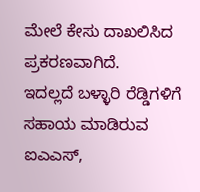ಮೇಲೆ ಕೇಸು ದಾಖಲಿಸಿದ ಪ್ರಕರಣವಾಗಿದೆ.
ಇದಲ್ಲದೆ ಬಳ್ಳಾರಿ ರೆಡ್ಡಿಗಳಿಗೆ ಸಹಾಯ ಮಾಡಿರುವ ಐಎಎಸ್,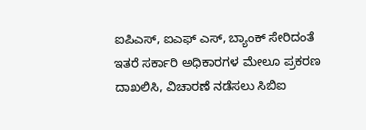ಐಪಿಎಸ್, ಐಎಫ್ ಎಸ್, ಬ್ಯಾಂಕ್ ಸೇರಿದಂತೆ ಇತರೆ ಸರ್ಕಾರಿ ಅಧಿಕಾರಗಳ ಮೇಲೂ ಪ್ರಕರಣ ದಾಖಲಿಸಿ, ವಿಚಾರಣೆ ನಡೆಸಲು ಸಿಬಿಐ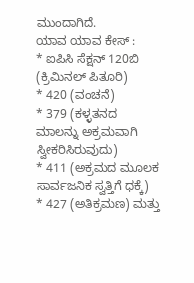ಮುಂದಾಗಿದೆ.
ಯಾವ ಯಾವ ಕೇಸ್ :
* ಐಪಿಸಿ ಸೆಕ್ಷನ್ 120ಬಿ (ಕ್ರಿಮಿನಲ್ ಪಿತೂರಿ)
* 420 (ವಂಚನೆ)
* 379 (ಕಳ್ಳತನದ ಮಾಲನ್ನು ಅಕ್ರಮವಾಗಿ ಸ್ವೀಕರಿಸಿರುವುದು)
* 411 (ಅಕ್ರಮದ ಮೂಲಕ ಸಾರ್ವಜನಿಕ ಸ್ವತ್ತಿಗೆ ಧಕ್ಕೆ)
* 427 (ಅತಿಕ್ರಮಣ) ಮತ್ತು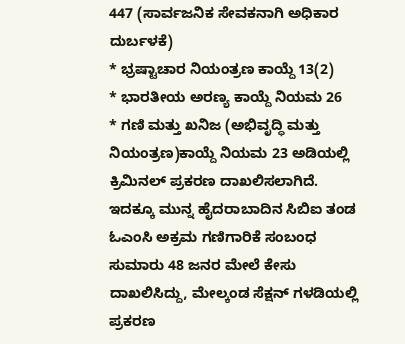447 (ಸಾರ್ವಜನಿಕ ಸೇವಕನಾಗಿ ಅಧಿಕಾರ ದುರ್ಬಳಕೆ)
* ಭ್ರಷ್ಟಾಚಾರ ನಿಯಂತ್ರಣ ಕಾಯ್ದೆ 13(2)
* ಭಾರತೀಯ ಅರಣ್ಯ ಕಾಯ್ದೆ ನಿಯಮ 26
* ಗಣಿ ಮತ್ತು ಖನಿಜ (ಅಭಿವೃದ್ಧಿ ಮತ್ತು ನಿಯಂತ್ರಣ)ಕಾಯ್ದೆ ನಿಯಮ 23 ಅಡಿಯಲ್ಲಿ ಕ್ರಿಮಿನಲ್ ಪ್ರಕರಣ ದಾಖಲಿಸಲಾಗಿದೆ.
ಇದಕ್ಕೂ ಮುನ್ನ ಹೈದರಾಬಾದಿನ ಸಿಬಿಐ ತಂಡ ಓಎಂಸಿ ಅಕ್ರಮ ಗಣಿಗಾರಿಕೆ ಸಂಬಂಧ ಸುಮಾರು 48 ಜನರ ಮೇಲೆ ಕೇಸು ದಾಖಲಿಸಿದ್ದು, ಮೇಲ್ಕಂಡ ಸೆಕ್ಷನ್ ಗಳಡಿಯಲ್ಲಿ ಪ್ರಕರಣ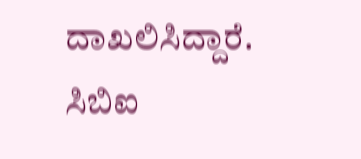ದಾಖಲಿಸಿದ್ದಾರೆ.
ಸಿಬಿಐ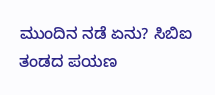ಮುಂದಿನ ನಡೆ ಏನು? ಸಿಬಿಐ ತಂಡದ ಪಯಣ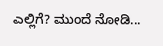ಎಲ್ಲಿಗೆ? ಮುಂದೆ ನೋಡಿ...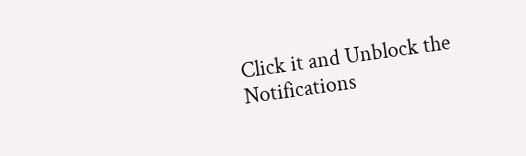Click it and Unblock the Notifications